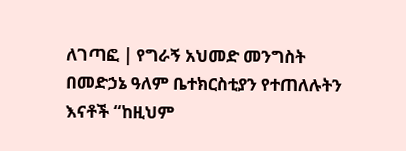ለገጣፎ | የግራኝ አህመድ መንግስት በመድኃኔ ዓለም ቤተክርስቲያን የተጠለሉትን እናቶች “ከዚህም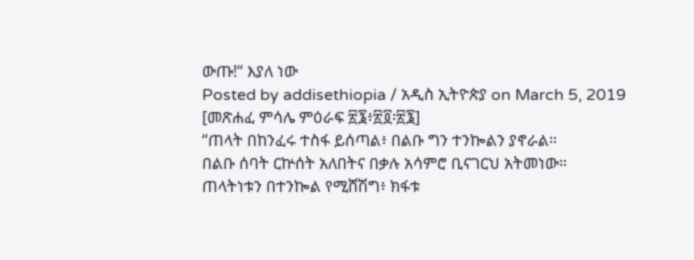ውጡ!“ እያለ ነው
Posted by addisethiopia / አዲስ ኢትዮጵያ on March 5, 2019
[መጽሐፈ ምሳሌ ምዕራፍ ፳፮፥፳፬፡፳፮]
“ጠላት በከንፈሩ ተስፋ ይሰጣል፥ በልቡ ግን ተንኰልን ያኖራል።
በልቡ ሰባት ርኵሰት አለበትና በቃሉ አሳምሮ ቢናገርህ አትመነው።
ጠላትነቱን በተንኰል የሚሸሽግ፥ ክፋቱ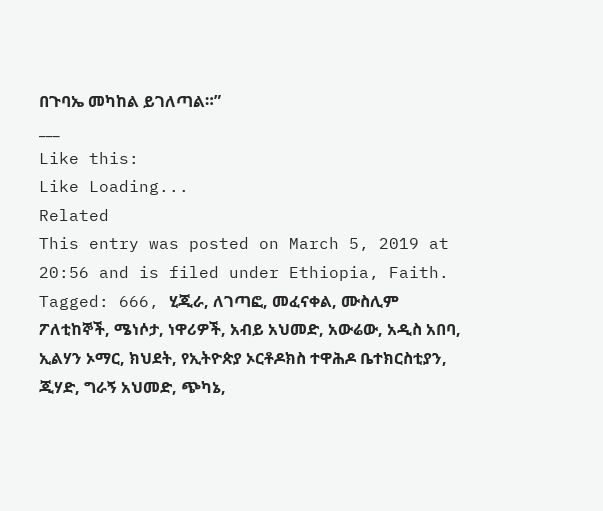በጉባኤ መካከል ይገለጣል።”
___
Like this:
Like Loading...
Related
This entry was posted on March 5, 2019 at 20:56 and is filed under Ethiopia, Faith.
Tagged: 666, ሂጂራ, ለገጣፎ, መፈናቀል, ሙስሊም ፖለቲከኞች, ሜነሶታ, ነዋሪዎች, አብይ አህመድ, አውሬው, አዲስ አበባ, ኢልሃን ኦማር, ክህደት, የኢትዮጵያ ኦርቶዶክስ ተዋሕዶ ቤተክርስቲያን, ጂሃድ, ግራኝ አህመድ, ጭካኔ,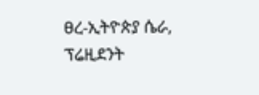ፀረ-ኢትዮጵያ ሴራ, ፕሬዚደንት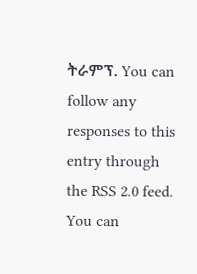ትራምፕ. You can follow any responses to this entry through the RSS 2.0 feed.
You can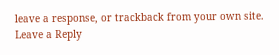leave a response, or trackback from your own site.
Leave a Reply